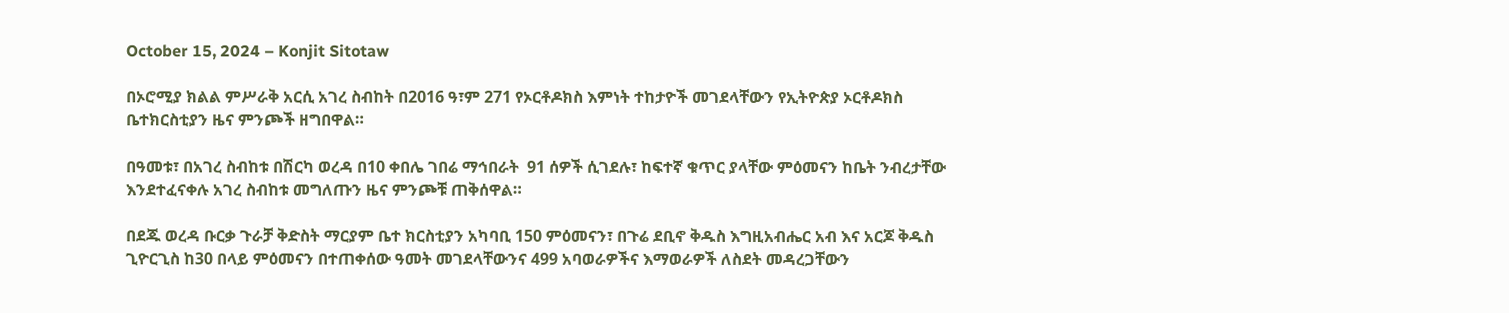October 15, 2024 – Konjit Sitotaw

በኦሮሚያ ክልል ምሥራቅ አርሲ አገረ ስብከት በ2016 ዓ፣ም 271 የኦርቶዶክስ እምነት ተከታዮች መገደላቸውን የኢትዮጵያ ኦርቶዶክስ ቤተክርስቲያን ዜና ምንጮች ዘግበዋል።

በዓመቱ፣ በአገረ ስብከቱ በሽርካ ወረዳ በ10 ቀበሌ ገበሬ ማኅበራት  91 ሰዎች ሲገደሉ፣ ከፍተኛ ቁጥር ያላቸው ምዕመናን ከቤት ንብረታቸው እንደተፈናቀሉ አገረ ስብከቱ መግለጡን ዜና ምንጮቹ ጠቅሰዋል።

በደጁ ወረዳ ቡርቃ ጉራቻ ቅድስት ማርያም ቤተ ክርስቲያን አካባቢ 150 ምዕመናን፣ በጉሬ ደቢኖ ቅዱስ እግዚአብሔር አብ እና አርጆ ቅዱስ ጊዮርጊስ ከ30 በላይ ምዕመናን በተጠቀሰው ዓመት መገደላቸውንና 499 አባወራዎችና እማወራዎች ለስደት መዳረጋቸውን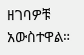ዘገባዎቹ አውስተዋል።